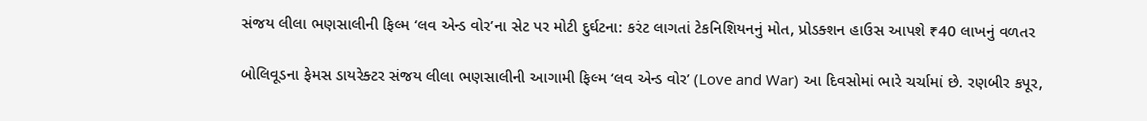સંજય લીલા ભણસાલીની ફિલ્મ ‘લવ એન્ડ વોર’ના સેટ પર મોટી દુર્ઘટના: કરંટ લાગતાં ટેકનિશિયનનું મોત, પ્રોડક્શન હાઉસ આપશે ₹40 લાખનું વળતર

બોલિવૂડના ફેમસ ડાયરેક્ટર સંજય લીલા ભણસાલીની આગામી ફિલ્મ ‘લવ એન્ડ વોર’ (Love and War) આ દિવસોમાં ભારે ચર્ચામાં છે. રણબીર કપૂર,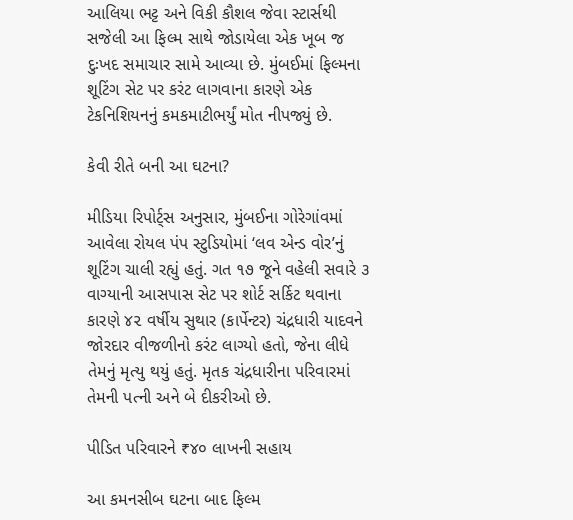આલિયા ભટ્ટ અને વિકી કૌશલ જેવા સ્ટાર્સથી સજેલી આ ફિલ્મ સાથે જોડાયેલા એક ખૂબ જ દુઃખદ સમાચાર સામે આવ્યા છે. મુંબઈમાં ફિલ્મના શૂટિંગ સેટ પર કરંટ લાગવાના કારણે એક ટેકનિશિયનનું કમકમાટીભર્યું મોત નીપજ્યું છે.

કેવી રીતે બની આ ઘટના?

મીડિયા રિપોર્ટ્સ અનુસાર, મુંબઈના ગોરેગાંવમાં આવેલા રોયલ પંપ સ્ટુડિયોમાં ‘લવ એન્ડ વોર’નું શૂટિંગ ચાલી રહ્યું હતું. ગત ૧૭ જૂને વહેલી સવારે ૩ વાગ્યાની આસપાસ સેટ પર શોર્ટ સર્કિટ થવાના કારણે ૪૨ વર્ષીય સુથાર (કાર્પેન્ટર) ચંદ્રધારી યાદવને જોરદાર વીજળીનો કરંટ લાગ્યો હતો, જેના લીધે તેમનું મૃત્યુ થયું હતું. મૃતક ચંદ્રધારીના પરિવારમાં તેમની પત્ની અને બે દીકરીઓ છે.

પીડિત પરિવારને ₹૪૦ લાખની સહાય

આ કમનસીબ ઘટના બાદ ફિલ્મ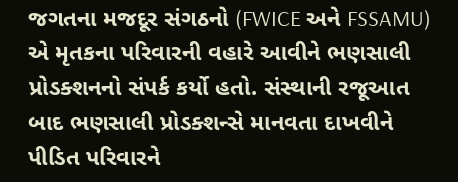જગતના મજદૂર સંગઠનો (FWICE અને FSSAMU) એ મૃતકના પરિવારની વહારે આવીને ભણસાલી પ્રોડક્શનનો સંપર્ક કર્યો હતો. સંસ્થાની રજૂઆત બાદ ભણસાલી પ્રોડક્શન્સે માનવતા દાખવીને પીડિત પરિવારને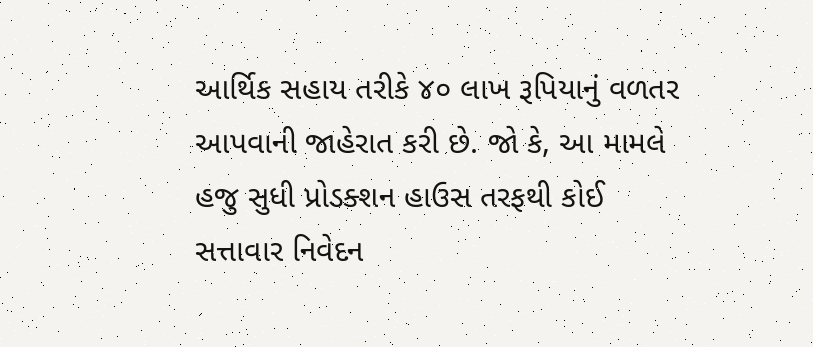આર્થિક સહાય તરીકે ૪૦ લાખ રૂપિયાનું વળતર આપવાની જાહેરાત કરી છે. જો કે, આ મામલે હજુ સુધી પ્રોડક્શન હાઉસ તરફથી કોઈ સત્તાવાર નિવેદન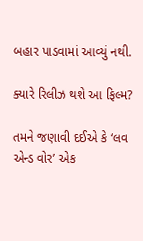બહાર પાડવામાં આવ્યું નથી.

ક્યારે રિલીઝ થશે આ ફિલ્મ?

તમને જણાવી દઈએ કે ‘લવ એન્ડ વોર’ એક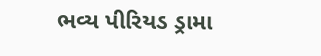ભવ્ય પીરિયડ ડ્રામા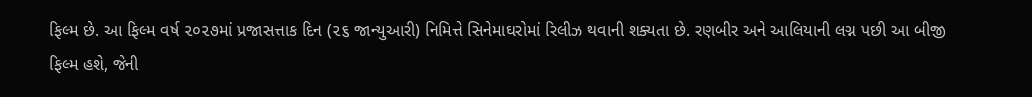ફિલ્મ છે. આ ફિલ્મ વર્ષ ૨૦૨૭માં પ્રજાસત્તાક દિન (૨૬ જાન્યુઆરી) નિમિત્તે સિનેમાઘરોમાં રિલીઝ થવાની શક્યતા છે. રણબીર અને આલિયાની લગ્ન પછી આ બીજી ફિલ્મ હશે, જેની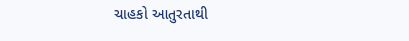ચાહકો આતુરતાથી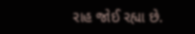રાહ જોઈ રહ્યા છે.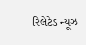રિલેટેડ ન્યૂઝ